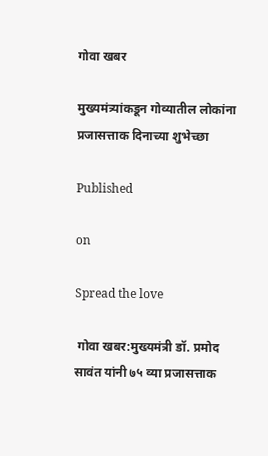गोवा खबर

मुख्यमंत्र्यांकडून गोव्यातील लोकांना प्रजासत्ताक दिनाच्या शुभेच्छा

Published

on

Spread the love

 गोवा खबर:मुख्यमंत्री डॉ. प्रमोद सावंत यांनी ७५ व्या प्रजासत्ताक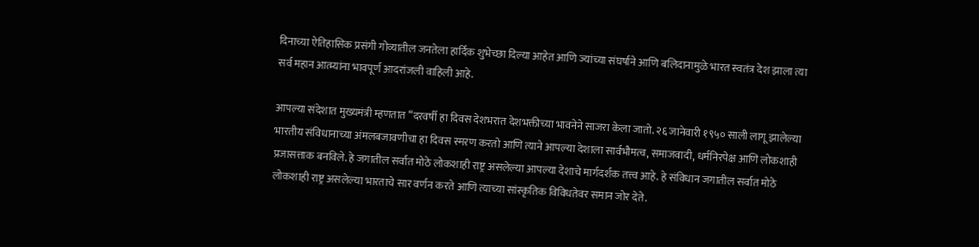दिनाच्या ऐतिहासिक प्रसंगी गोव्यातील जनतेला हार्दिक शुभेच्छा दिल्या आहेत आणि ज्यांच्या संघर्षाने आणि बलिदानामुळे भारत स्वतंत्र देश झाला त्या सर्व महान आत्म्यांना भावपूर्ण आदरांजली वाहिली आहे.

आपल्या संदेशात मुख्यमंत्री म्हणतात “दरवर्षी हा दिवस देशभरात देशभक्तीच्या भावनेने साजरा केला जातो. २६ जानेवारी १९५० साली लागू झालेल्या भारतीय संविधानाच्या अंमलबजावणीचा हा दिवस स्मरण करतो आणि त्याने आपल्या देशाला सार्वभौमत्व, समाजवादी, धर्मनिरपेक्ष आणि लोकशाही प्रजासत्ताक बनविले. हे जगातील सर्वात मोठे लोकशाही राष्ट्र असलेल्या आपल्या देशाचे मार्गदर्शक तत्त्व आहे. हे संविधान जगातील सर्वात मोठे लोकशाही राष्ट्र असलेल्या भारताचे सार वर्णन करते आणि त्याच्या सांस्कृतिक विविधतेवर समान जोर देते.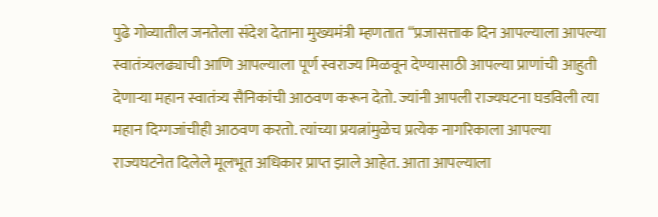पुढे गोव्यातील जनतेला संदेश देताना मुख्यमंत्री म्हणतात “प्रजासत्ताक दिन आपल्याला आपल्या स्वातंत्र्यलढ्याची आणि आपल्याला पूर्ण स्वराज्य मिळवून देण्यासाठी आपल्या प्राणांची आहुती देणार्‍या महान स्वातंत्र्य सैनिकांची आठवण करून देतो. ज्यांनी आपली राज्यघटना घडविली त्या महान दिग्गजांचीही आठवण करतो. त्यांच्या प्रयत्नांमुळेच प्रत्येक नागरिकाला आपल्या राज्यघटनेत दिलेले मूलभूत अधिकार प्राप्त झाले आहेत. आता आपल्याला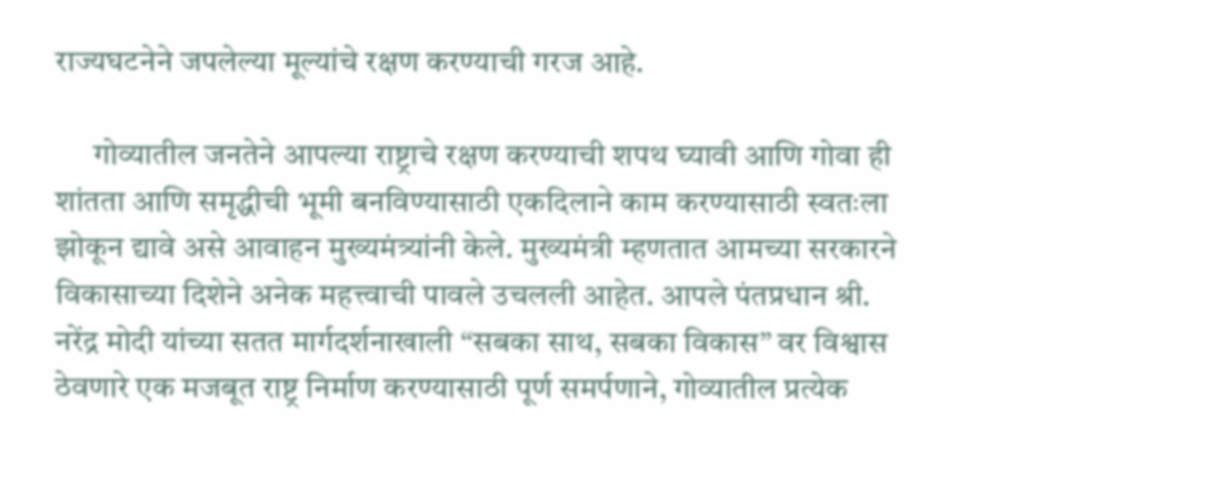राज्यघटनेने जपलेल्या मूल्यांचे रक्षण करण्याची गरज आहे.

      गोव्यातील जनतेने आपल्या राष्ट्राचे रक्षण करण्याची शपथ घ्यावी आणि गोवा ही शांतता आणि समृद्धीची भूमी बनविण्यासाठी एकदिलाने काम करण्यासाठी स्वतःला झोकून द्यावे असे आवाहन मुख्यमंत्र्यांनी केले. मुख्यमंत्री म्हणतात आमच्या सरकारने विकासाच्या दिशेने अनेक महत्त्वाची पावले उचलली आहेत. आपले पंतप्रधान श्री. नरेंद्र मोदी यांच्या सतत मार्गदर्शनाखाली “सबका साथ, सबका विकास” वर विश्वास ठेवणारे एक मजबूत राष्ट्र निर्माण करण्यासाठी पूर्ण समर्पणाने, गोव्यातील प्रत्येक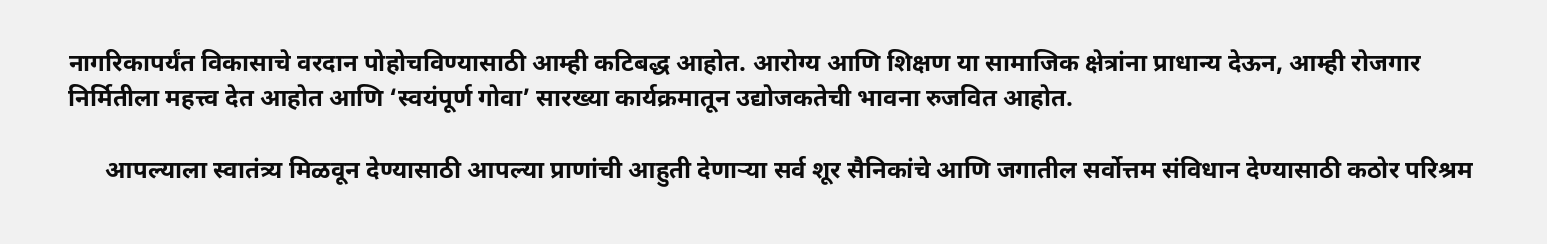नागरिकापर्यंत विकासाचे वरदान पोहोचविण्यासाठी आम्ही कटिबद्ध आहोत. आरोग्य आणि शिक्षण या सामाजिक क्षेत्रांना प्राधान्य देऊन, आम्ही रोजगार निर्मितीला महत्त्व देत आहोत आणि ‘स्वयंपूर्ण गोवा’ सारख्या कार्यक्रमातून उद्योजकतेची भावना रुजवित आहोत.

      आपल्याला स्वातंत्र्य मिळवून देण्यासाठी आपल्या प्राणांची आहुती देणार्‍या सर्व शूर सैनिकांचे आणि जगातील सर्वोत्तम संविधान देण्यासाठी कठोर परिश्रम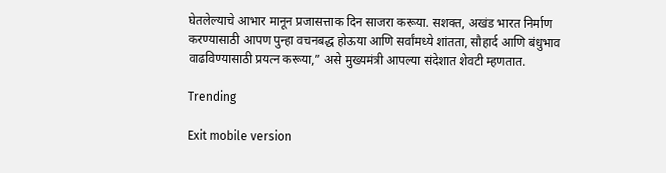घेतलेल्याचे आभार मानून प्रजासत्ताक दिन साजरा करूया. सशक्त, अखंड भारत निर्माण करण्यासाठी आपण पुन्हा वचनबद्ध होऊया आणि सर्वांमध्ये शांतता, सौहार्द आणि बंधुभाव वाढविण्यासाठी प्रयत्न करूया,” असे मुख्यमंत्री आपल्या संदेशात शेवटी म्हणतात.

Trending

Exit mobile version